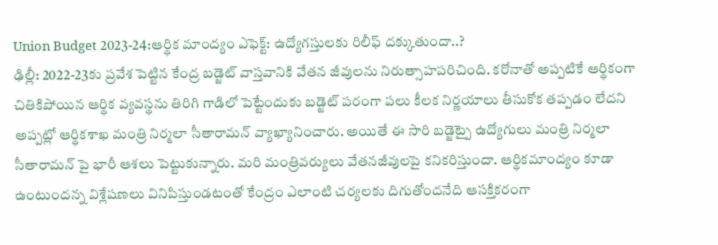Union Budget 2023-24:ఆర్థిక మాంద్యం ఎఫెక్ట్: ఉద్యోగస్తులకు రిలీఫ్ దక్కుతుందా..?
ఢిల్లీ: 2022-23కు ప్రవేశ పెట్టిన కేంద్ర బడ్జెట్ వాస్తవానికి వేతన జీవులను నిరుత్సాహపరిచింది. కరోనాతో అప్పటికే ఆర్థికంగా చితికిపోయిన ఆర్థిక వ్యవస్థను తిరిగి గాడిలో పెట్టేందుకు బడ్జెట్ పరంగా పలు కీలక నిర్ణయాలు తీసుకోక తప్పడం లేదని అప్పట్లో ఆర్థికశాఖ మంత్రి నిర్మలా సీతారామన్ వ్యాఖ్యానించారు. అయితే ఈ సారి బడ్జెట్పై ఉద్యోగులు మంత్రి నిర్మలా సీతారామన్ పై భారీ ఆశలు పెట్టుకున్నారు. మరి మంత్రివర్యులు వేతనజీవులపై కనికరిస్తుందా. ఆర్థికమాంద్యం కూడా ఉంటుందన్న విశ్లేషణలు వినిపిస్తుండటంతో కేంద్రం ఎలాంటి చర్యలకు దిగుతోందనేది ఆసక్తికరంగా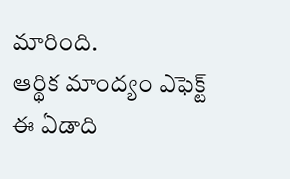మారింది.
ఆర్థిక మాంద్యం ఎఫెక్ట్
ఈ ఏడాది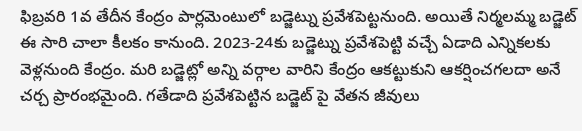ఫిబ్రవరి 1వ తేదీన కేంద్రం పార్లమెంటులో బడ్జెట్ను ప్రవేశపెట్టనుంది. అయితే నిర్మలమ్మ బడ్జెట్ ఈ సారి చాలా కీలకం కానుంది. 2023-24కు బడ్జెట్ను ప్రవేశపెట్టి వచ్చే ఏడాది ఎన్నికలకు వెళ్లనుంది కేంద్రం. మరి బడ్జెట్లో అన్ని వర్గాల వారిని కేంద్రం ఆకట్టుకుని ఆకర్షించగలదా అనే చర్చ ప్రారంభమైంది. గతేడాది ప్రవేశపెట్టిన బడ్జెట్ పై వేతన జీవులు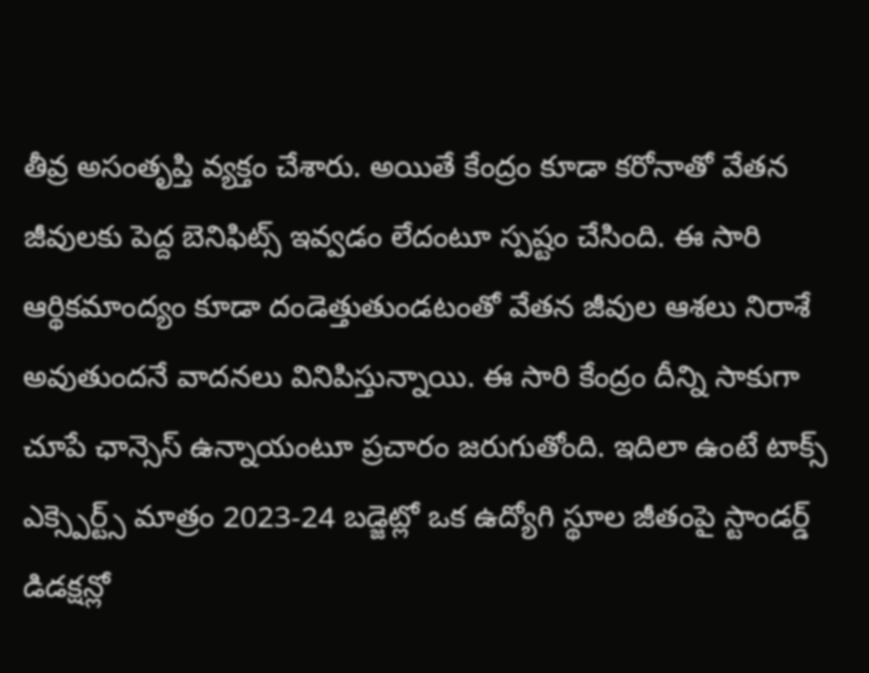తీవ్ర అసంతృప్తి వ్యక్తం చేశారు. అయితే కేంద్రం కూడా కరోనాతో వేతన జీవులకు పెద్ద బెనిఫిట్స్ ఇవ్వడం లేదంటూ స్పష్టం చేసింది. ఈ సారి ఆర్థికమాంద్యం కూడా దండెత్తుతుండటంతో వేతన జీవుల ఆశలు నిరాశే అవుతుందనే వాదనలు వినిపిస్తున్నాయి. ఈ సారి కేంద్రం దీన్ని సాకుగా చూపే ఛాన్సెస్ ఉన్నాయంటూ ప్రచారం జరుగుతోంది. ఇదిలా ఉంటే టాక్స్ ఎక్స్పెర్ట్స్ మాత్రం 2023-24 బడ్జెట్లో ఒక ఉద్యోగి స్థూల జీతంపై స్టాండర్డ్ డిడక్షన్లో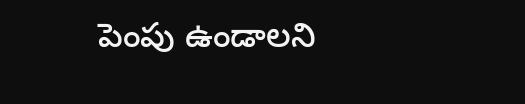పెంపు ఉండాలని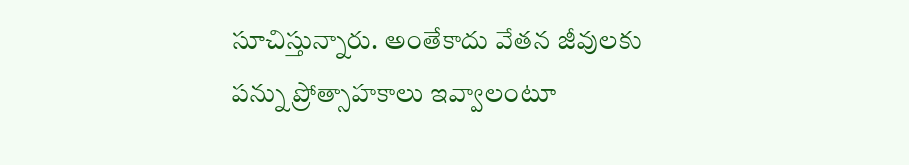సూచిస్తున్నారు. అంతేకాదు వేతన జీవులకు పన్ను ప్రోత్సాహకాలు ఇవ్వాలంటూ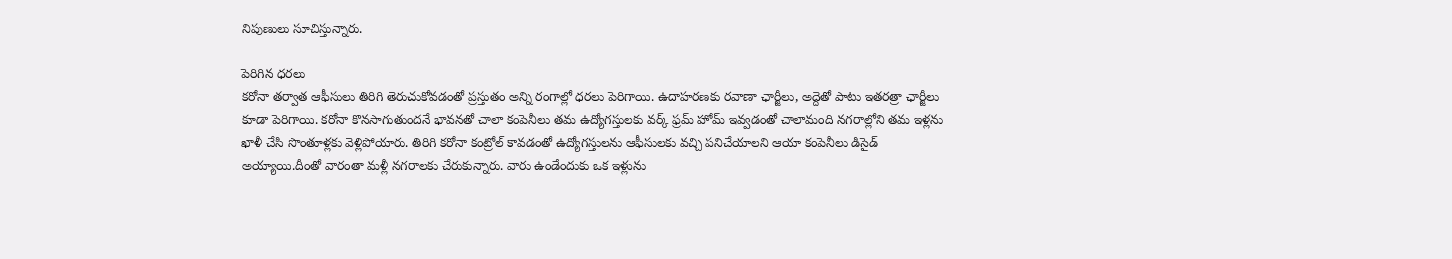నిపుణులు సూచిస్తున్నారు.

పెరిగిన ధరలు
కరోనా తర్వాత ఆఫీసులు తిరిగి తెరుచుకోవడంతో ప్రస్తుతం అన్ని రంగాల్లో ధరలు పెరిగాయి. ఉదాహరణకు రవాణా ఛార్జీలు, అద్దెతో పాటు ఇతరత్రా ఛార్జీలు కూడా పెరిగాయి. కరోనా కొనసాగుతుందనే భావనతో చాలా కంపెనీలు తమ ఉద్యోగస్తులకు వర్క్ ఫ్రమ్ హోమ్ ఇవ్వడంతో చాలామంది నగరాల్లోని తమ ఇళ్లను ఖాళీ చేసి సొంతూళ్లకు వెళ్లిపోయారు. తిరిగి కరోనా కంట్రోల్ కావడంతో ఉద్యోగస్తులను ఆఫీసులకు వచ్చి పనిచేయాలని ఆయా కంపెనీలు డిసైడ్ అయ్యాయి.దీంతో వారంతా మళ్లీ నగరాలకు చేరుకున్నారు. వారు ఉండేందుకు ఒక ఇళ్లును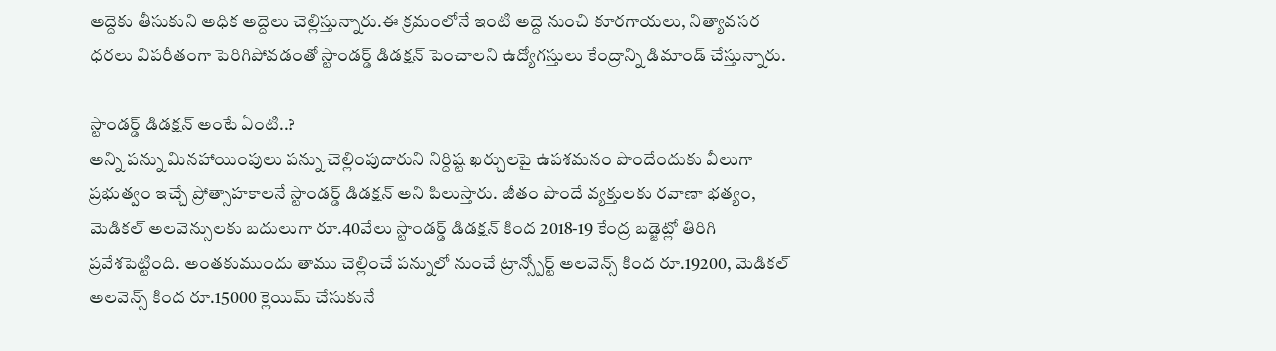అద్దెకు తీసుకుని అధిక అద్దెలు చెల్లిస్తున్నారు.ఈ క్రమంలోనే ఇంటి అద్దె నుంచి కూరగాయలు, నిత్యావసర ధరలు విపరీతంగా పెరిగిపోవడంతో స్టాండర్డ్ డిడక్షన్ పెంచాలని ఉద్యోగస్తులు కేంద్రాన్ని డిమాండ్ చేస్తున్నారు.

స్టాండర్డ్ డిడక్షన్ అంటే ఏంటి..?
అన్ని పన్ను మినహాయింపులు పన్ను చెల్లింపుదారుని నిర్దిష్ట ఖర్చులపై ఉపశమనం పొందేందుకు వీలుగా ప్రభుత్వం ఇచ్చే ప్రోత్సాహకాలనే స్టాండర్డ్ డిడక్షన్ అని పిలుస్తారు. జీతం పొందే వ్యక్తులకు రవాణా భత్యం, మెడికల్ అలవెన్సులకు బదులుగా రూ.40వేలు స్టాండర్డ్ డిడక్షన్ కింద 2018-19 కేంద్ర బడ్జెట్లో తిరిగి ప్రవేశపెట్టింది. అంతకుముందు తాము చెల్లించే పన్నులో నుంచే ట్రాన్స్పోర్ట్ అలవెన్స్ కింద రూ.19200, మెడికల్ అలవెన్స్ కింద రూ.15000 క్లెయిమ్ చేసుకునే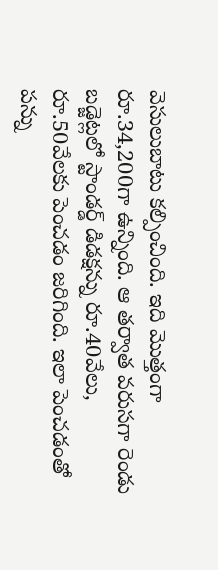వెసులుబాటు కల్పించింది. ఇది మొత్తంగా రూ.34,200గా ఉన్నింది. ఆ తర్వాత వరుసగా రెండు బడ్జెట్లలో స్టాండర్డ్ డిడక్షన్ను రూ.40వేలు, రూ.50వేలకు పెంచడం జరిగింది. ఇలా పెంచడంతో పన్ను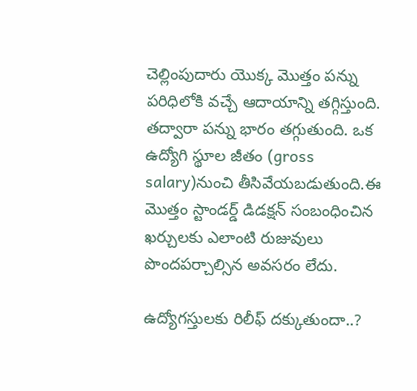చెల్లింపుదారు యొక్క మొత్తం పన్ను పరిధిలోకి వచ్చే ఆదాయాన్ని తగ్గిస్తుంది. తద్వారా పన్ను భారం తగ్గుతుంది. ఒక ఉద్యోగి స్థూల జీతం (gross salary)నుంచి తీసివేయబడుతుంది.ఈ మొత్తం స్టాండర్డ్ డిడక్షన్ సంబంధించిన ఖర్చులకు ఎలాంటి రుజువులు పొందపర్చాల్సిన అవసరం లేదు.

ఉద్యోగస్తులకు రిలీఫ్ దక్కుతుందా..?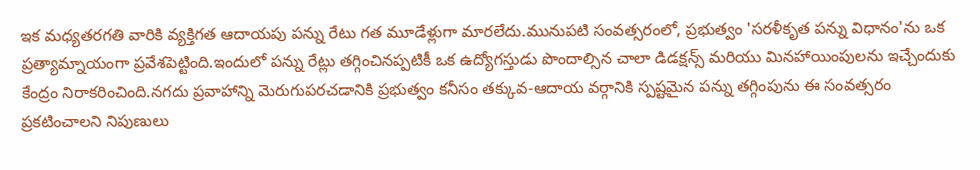ఇక మధ్యతరగతి వారికి వ్యక్తిగత ఆదాయపు పన్ను రేటు గత మూడేళ్లుగా మారలేదు.మునుపటి సంవత్సరంలో, ప్రభుత్వం 'సరళీకృత పన్ను విధానం'ను ఒక ప్రత్యామ్నాయంగా ప్రవేశపెట్టింది.ఇందులో పన్ను రేట్లు తగ్గించినప్పటికీ ఒక ఉద్యోగస్తుడు పొందాల్సిన చాలా డిడక్షన్స్ మరియు మినహాయింపులను ఇచ్చేందుకు కేంద్రం నిరాకరించింది.నగదు ప్రవాహాన్ని మెరుగుపరచడానికి ప్రభుత్వం కనీసం తక్కువ-ఆదాయ వర్గానికి స్పష్టమైన పన్ను తగ్గింపును ఈ సంవత్సరం ప్రకటించాలని నిపుణులు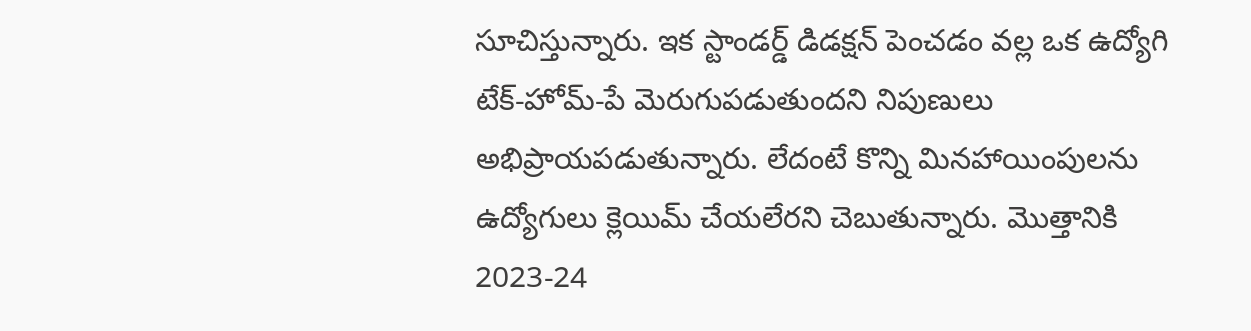సూచిస్తున్నారు. ఇక స్టాండర్డ్ డిడక్షన్ పెంచడం వల్ల ఒక ఉద్యోగి టేక్-హోమ్-పే మెరుగుపడుతుందని నిపుణులు అభిప్రాయపడుతున్నారు. లేదంటే కొన్ని మినహాయింపులను ఉద్యోగులు క్లెయిమ్ చేయలేరని చెబుతున్నారు. మొత్తానికి 2023-24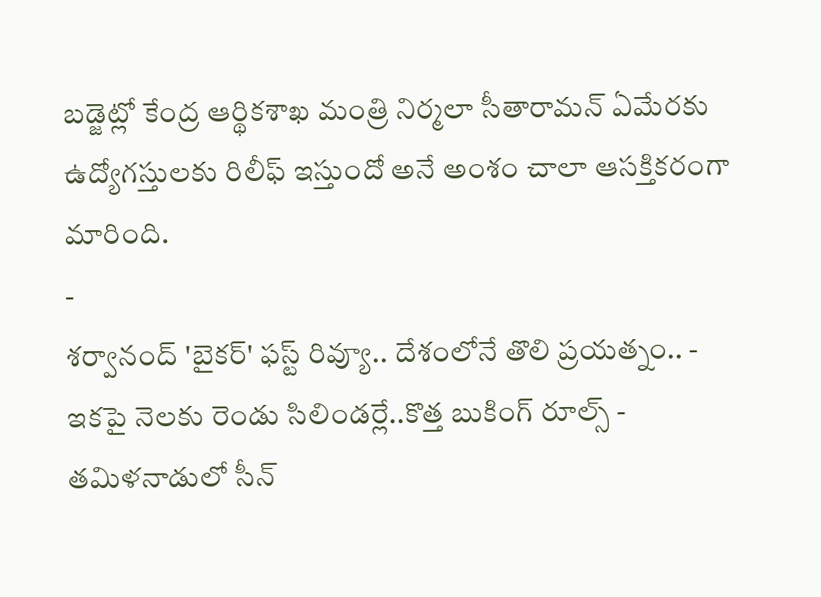బడ్జెట్లో కేంద్ర ఆర్థికశాఖ మంత్రి నిర్మలా సీతారామన్ ఏమేరకు ఉద్యోగస్తులకు రిలీఫ్ ఇస్తుందో అనే అంశం చాలా ఆసక్తికరంగా మారింది.
-
శర్వానంద్ 'బైకర్' ఫస్ట్ రివ్యూ.. దేశంలోనే తొలి ప్రయత్నం.. -
ఇకపై నెలకు రెండు సిలిండర్లే..కొత్త బుకింగ్ రూల్స్ -
తమిళనాడులో సీన్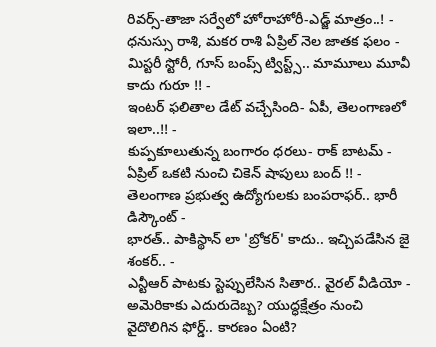రివర్స్-తాజా సర్వేలో హోరాహోరీ-ఎడ్జ్ మాత్రం..! -
ధనుస్సు రాశి, మకర రాశి ఏప్రిల్ నెల జాతక ఫలం -
మిస్టరీ స్టోరీ, గూస్ బంప్స్ ట్విస్ట్స్.. మామూలు మూవీ కాదు గురూ !! -
ఇంటర్ ఫలితాల డేట్ వచ్చేసింది- ఏపీ, తెలంగాణలో ఇలా..!! -
కుప్పకూలుతున్న బంగారం ధరలు- రాక్ బాటమ్ -
ఏప్రిల్ ఒకటి నుంచి చికెన్ షాపులు బంద్ !! -
తెలంగాణ ప్రభుత్వ ఉద్యోగులకు బంపరాఫర్.. భారీ డిస్కౌంట్ -
భారత్.. పాకిస్థాన్ లా 'బ్రోకర్' కాదు.. ఇచ్చిపడేసిన జై శంకర్.. -
ఎన్టీఆర్ పాటకు స్టెప్పులేసిన సితార.. వైరల్ వీడియో -
అమెరికాకు ఎదురుదెబ్బ? యుద్ధక్షేత్రం నుంచి వైదొలిగిన ఫోర్డ్.. కారణం ఏంటి?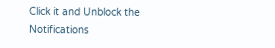Click it and Unblock the Notifications